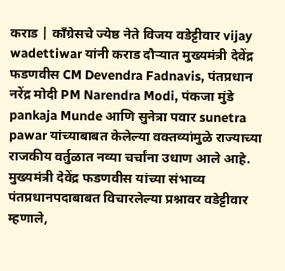कराड | काँग्रेसचे ज्येष्ठ नेते विजय वडेट्टीवार vijay wadettiwar यांनी कराड दौऱ्यात मुख्यमंत्री देवेंद्र फडणवीस CM Devendra Fadnavis, पंतप्रधान नरेंद्र मोदी PM Narendra Modi, पंकजा मुंडे pankaja Munde आणि सुनेत्रा पवार sunetra pawar यांच्याबाबत केलेल्या वक्तव्यांमुळे राज्याच्या राजकीय वर्तुळात नव्या चर्चांना उधाण आले आहे.
मुख्यमंत्री देवेंद्र फडणवीस यांच्या संभाव्य पंतप्रधानपदाबाबत विचारलेल्या प्रश्नावर वडेट्टीवार म्हणाले,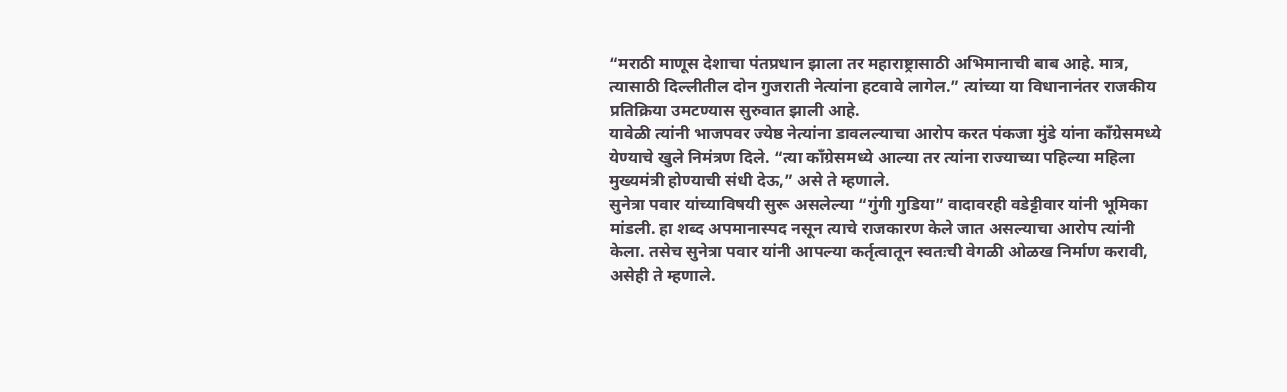“मराठी माणूस देशाचा पंतप्रधान झाला तर महाराष्ट्रासाठी अभिमानाची बाब आहे. मात्र, त्यासाठी दिल्लीतील दोन गुजराती नेत्यांना हटवावे लागेल.” त्यांच्या या विधानानंतर राजकीय प्रतिक्रिया उमटण्यास सुरुवात झाली आहे.
यावेळी त्यांनी भाजपवर ज्येष्ठ नेत्यांना डावलल्याचा आरोप करत पंकजा मुंडे यांना काँग्रेसमध्ये येण्याचे खुले निमंत्रण दिले. “त्या काँग्रेसमध्ये आल्या तर त्यांना राज्याच्या पहिल्या महिला मुख्यमंत्री होण्याची संधी देऊ,” असे ते म्हणाले.
सुनेत्रा पवार यांच्याविषयी सुरू असलेल्या “गुंगी गुडिया” वादावरही वडेट्टीवार यांनी भूमिका मांडली. हा शब्द अपमानास्पद नसून त्याचे राजकारण केले जात असल्याचा आरोप त्यांनी केला. तसेच सुनेत्रा पवार यांनी आपल्या कर्तृत्वातून स्वतःची वेगळी ओळख निर्माण करावी, असेही ते म्हणाले.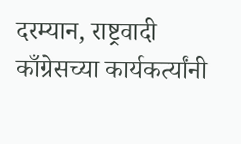दरम्यान, राष्ट्रवादी काँग्रेसच्या कार्यकर्त्यांनी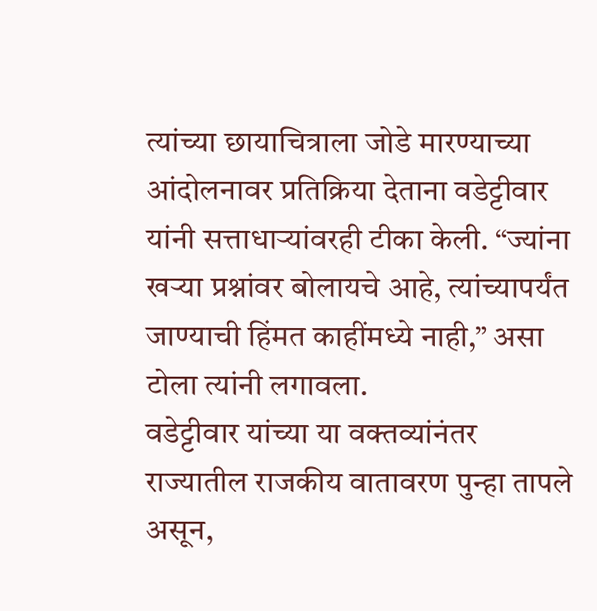त्यांच्या छायाचित्राला जोडे मारण्याच्या आंदोलनावर प्रतिक्रिया देताना वडेट्टीवार यांनी सत्ताधाऱ्यांवरही टीका केली. “ज्यांना खऱ्या प्रश्नांवर बोलायचे आहे, त्यांच्यापर्यंत जाण्याची हिंमत काहींमध्ये नाही,” असा टोला त्यांनी लगावला.
वडेट्टीवार यांच्या या वक्तव्यांनंतर राज्यातील राजकीय वातावरण पुन्हा तापले असून,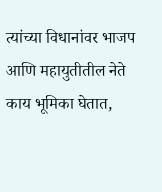त्यांच्या विधानांवर भाजप आणि महायुतीतील नेते काय भूमिका घेतात,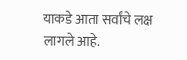याकडे आता सर्वांचे लक्ष लागले आहे.